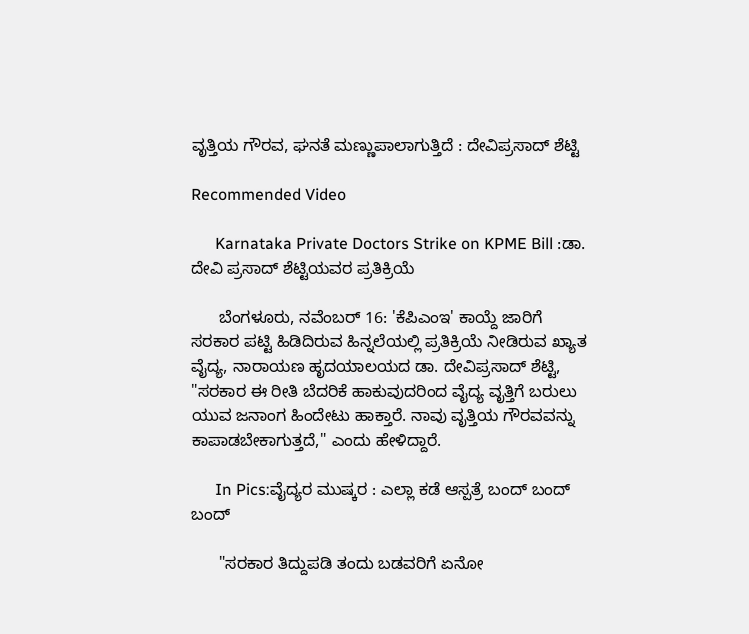ವೃತ್ತಿಯ ಗೌರವ, ಘನತೆ ಮಣ್ಣುಪಾಲಾಗುತ್ತಿದೆ : ದೇವಿಪ್ರಸಾದ್ ಶೆಟ್ಟಿ

Recommended Video

      Karnataka Private Doctors Strike on KPME Bill :ಡಾ. ದೇವಿ ಪ್ರಸಾದ್ ಶೆಟ್ಟಿಯವರ ಪ್ರತಿಕ್ರಿಯೆ

      ಬೆಂಗಳೂರು, ನವೆಂಬರ್ 16: 'ಕೆಪಿಎಂಇ' ಕಾಯ್ದೆ ಜಾರಿಗೆ ಸರಕಾರ ಪಟ್ಟಿ ಹಿಡಿದಿರುವ ಹಿನ್ನಲೆಯಲ್ಲಿ ಪ್ರತಿಕ್ರಿಯೆ ನೀಡಿರುವ ಖ್ಯಾತ ವೈದ್ಯ, ನಾರಾಯಣ ಹೃದಯಾಲಯದ ಡಾ. ದೇವಿಪ್ರಸಾದ್ ಶೆಟ್ಟಿ, "ಸರಕಾರ ಈ ರೀತಿ ಬೆದರಿಕೆ ಹಾಕುವುದರಿಂದ ವೈದ್ಯ ವೃತ್ತಿಗೆ ಬರುಲು ಯುವ ಜನಾಂಗ ಹಿಂದೇಟು ಹಾಕ್ತಾರೆ. ನಾವು ವೃತ್ತಿಯ ಗೌರವವನ್ನು ಕಾಪಾಡಬೇಕಾಗುತ್ತದೆ," ಎಂದು ಹೇಳಿದ್ದಾರೆ.

      In Pics:ವೈದ್ಯರ ಮುಷ್ಕರ : ಎಲ್ಲಾ ಕಡೆ ಆಸ್ಪತ್ರೆ ಬಂದ್ ಬಂದ್ ಬಂದ್

      "ಸರಕಾರ ತಿದ್ದುಪಡಿ ತಂದು ಬಡವರಿಗೆ ಏನೋ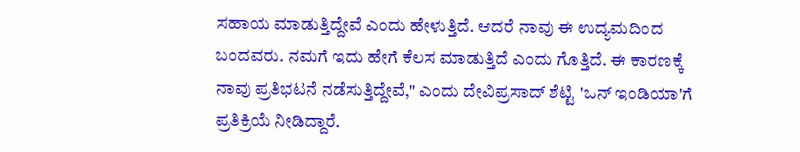ಸಹಾಯ ಮಾಡುತ್ತಿದ್ದೇವೆ ಎಂದು ಹೇಳುತ್ತಿದೆ. ಆದರೆ ನಾವು ಈ ಉದ್ಯಮದಿಂದ ಬಂದವರು. ನಮಗೆ ಇದು ಹೇಗೆ ಕೆಲಸ ಮಾಡುತ್ತಿದೆ ಎಂದು ಗೊತ್ತಿದೆ. ಈ ಕಾರಣಕ್ಕೆ ನಾವು ಪ್ರತಿಭಟನೆ ನಡೆಸುತ್ತಿದ್ದೇವೆ," ಎಂದು ದೇವಿಪ್ರಸಾದ್ ಶೆಟ್ಟಿ 'ಒನ್ ಇಂಡಿಯಾ'ಗೆ ಪ್ರತಿಕ್ರಿಯೆ ನೀಡಿದ್ದಾರೆ.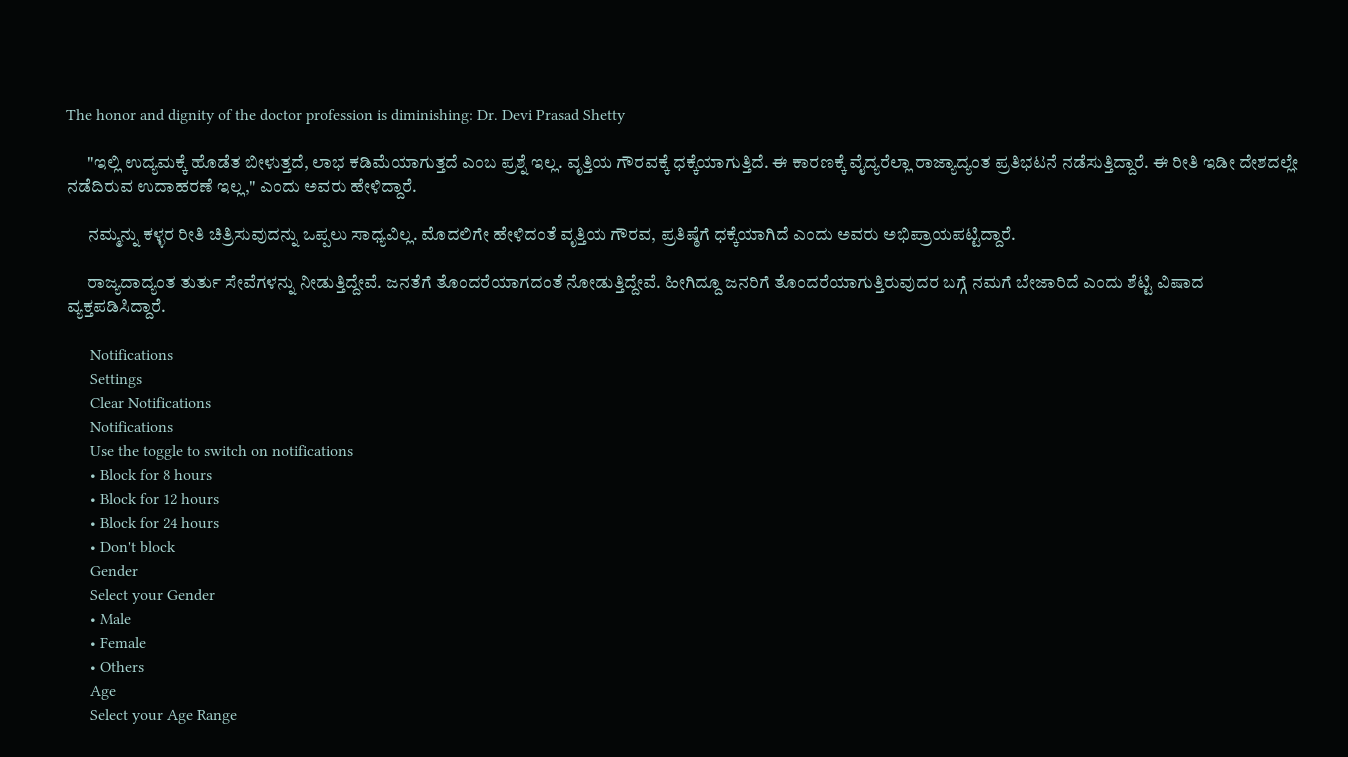The honor and dignity of the doctor profession is diminishing: Dr. Devi Prasad Shetty

      "ಇಲ್ಲಿ ಉದ್ಯಮಕ್ಕೆ ಹೊಡೆತ ಬೀಳುತ್ತದೆ, ಲಾಭ ಕಡಿಮೆಯಾಗುತ್ತದೆ ಎಂಬ ಪ್ರಶ್ನೆ ಇಲ್ಲ. ವೃತ್ತಿಯ ಗೌರವಕ್ಕೆ ಧಕ್ಕೆಯಾಗುತ್ತಿದೆ. ಈ ಕಾರಣಕ್ಕೆ ವೈದ್ಯರೆಲ್ಲಾ ರಾಜ್ಯಾದ್ಯಂತ ಪ್ರತಿಭಟನೆ ನಡೆಸುತ್ತಿದ್ದಾರೆ. ಈ ರೀತಿ ಇಡೀ ದೇಶದಲ್ಲೇ ನಡೆದಿರುವ ಉದಾಹರಣೆ ಇಲ್ಲ," ಎಂದು ಅವರು ಹೇಳಿದ್ದಾರೆ.

      ನಮ್ಮನ್ನು ಕಳ್ಳರ ರೀತಿ ಚಿತ್ರಿಸುವುದನ್ನು ಒಪ್ಪಲು ಸಾಧ್ಯವಿಲ್ಲ. ಮೊದಲಿಗೇ ಹೇಳಿದಂತೆ ವೃತ್ತಿಯ ಗೌರವ, ಪ್ರತಿಷ್ಠೆಗೆ ಧಕ್ಕೆಯಾಗಿದೆ ಎಂದು ಅವರು ಅಭಿಪ್ರಾಯಪಟ್ಟಿದ್ದಾರೆ.

      ರಾಜ್ಯದಾದ್ಯಂತ ತುರ್ತು ಸೇವೆಗಳನ್ನು ನೀಡುತ್ತಿದ್ದೇವೆ. ಜನತೆಗೆ ತೊಂದರೆಯಾಗದಂತೆ ನೋಡುತ್ತಿದ್ದೇವೆ. ಹೀಗಿದ್ದೂ ಜನರಿಗೆ ತೊಂದರೆಯಾಗುತ್ತಿರುವುದರ ಬಗ್ಗೆ ನಮಗೆ ಬೇಜಾರಿದೆ ಎಂದು ಶೆಟ್ಟಿ ವಿಷಾದ ವ್ಯಕ್ತಪಡಿಸಿದ್ದಾರೆ.

      Notifications
      Settings
      Clear Notifications
      Notifications
      Use the toggle to switch on notifications
      • Block for 8 hours
      • Block for 12 hours
      • Block for 24 hours
      • Don't block
      Gender
      Select your Gender
      • Male
      • Female
      • Others
      Age
      Select your Age Range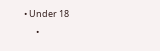• Under 18
      •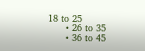18 to 25
      • 26 to 35
      • 36 to 45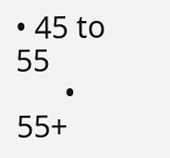• 45 to 55
      • 55+